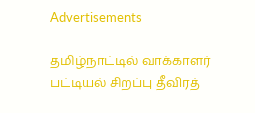Advertisements

தமிழ்நாட்டில் வாக்காளர் பட்டியல் சிறப்பு தீவிரத்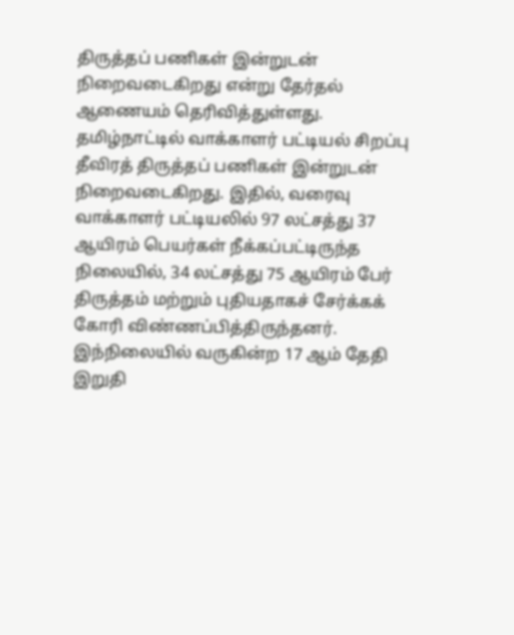திருத்தப் பணிகள் இன்றுடன் நிறைவடைகிறது என்று தேர்தல் ஆணையம் தெரிவித்துள்ளது.
தமிழ்நாட்டில் வாக்காளர் பட்டியல் சிறப்பு தீவிரத் திருத்தப் பணிகள் இன்றுடன் நிறைவடைகிறது. இதில், வரைவு வாக்காளர் பட்டியலில் 97 லட்சத்து 37 ஆயிரம் பெயர்கள் நீக்கப்பட்டிருந்த நிலையில், 34 லட்சத்து 75 ஆயிரம் பேர் திருத்தம் மற்றும் புதியதாகச் சேர்க்கக் கோரி விண்ணப்பித்திருந்தனர்.
இந்நிலையில் வருகின்ற 17 ஆம் தேதி இறுதி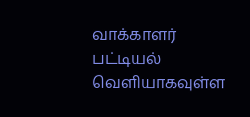வாக்காளர் பட்டியல் வெளியாகவுள்ள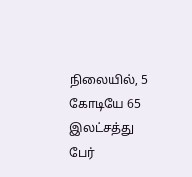நிலையில், 5 கோடியே 65 இலட்சத்து பேர்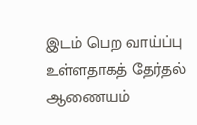இடம் பெற வாய்ப்பு உள்ளதாகத் தேர்தல் ஆணையம்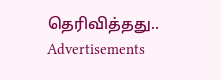தெரிவித்தது..
Advertisements